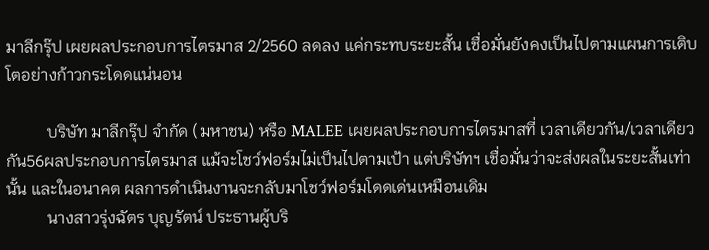มาลีกรุ๊ป เผยผลประกอบการไตรมาส 2/2560 ลดลง แค่กระทบระยะสั้น เชื่อมั่นยังคงเป็นไปตามแผนการเติบโตอย่างก้าวกระโดดแน่นอน

          บริษัท มาลีกรุ๊ป จำกัด (มหาชน) หรือ MALEE เผยผลประกอบการไตรมาสที่ เวลาเดียวกัน/เวลาเดียวกัน56ผลประกอบการไตรมาส แม้จะโชว์ฟอร์มไม่เป็นไปตามเป้า แต่บริษัทฯ เชื่อมั่นว่าจะส่งผลในระยะสั้นเท่านั้น และในอนาคต ผลการดำเนินงานจะกลับมาโชว์ฟอร์มโดดเด่นเหมือนเดิม
          นางสาวรุ่งฉัตร บุญรัตน์ ประธานผู้บริ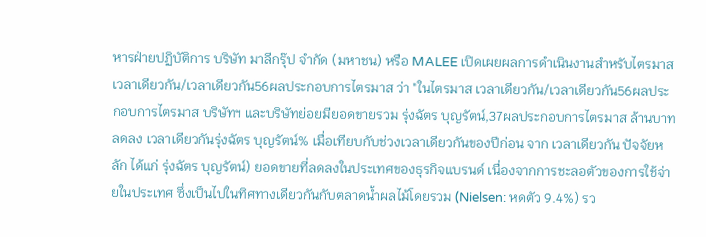หารฝ่ายปฏิบัติการ บริษัท มาลีกรุ๊ป จำกัด (มหาชน) หรือ MALEE เปิดเผยผลการดำเนินงานสำหรับไตรมาส เวลาเดียวกัน/เวลาเดียวกัน56ผลประกอบการไตรมาส ว่า "ในไตรมาส เวลาเดียวกัน/เวลาเดียวกัน56ผลประกอบการไตรมาส บริษัทฯ และบริษัทย่อยมียอดขายรวม รุ่งฉัตร บุญรัตน์,37ผลประกอบการไตรมาส ล้านบาท ลดลง เวลาเดียวกันรุ่งฉัตร บุญรัตน์% เมื่อเทียบกับช่วงเวลาเดียวกันของปีก่อน จาก เวลาเดียวกัน ปัจจัยหลัก ได้แก่ รุ่งฉัตร บุญรัตน์) ยอดขายที่ลดลงในประเทศของธุรกิจแบรนด์ เนื่องจากการชะลอตัวของการใช้จ่ายในประเทศ ซึ่งเป็นไปในทิศทางเดียวกันกับตลาดน้ำผลไม้โดยรวม (Nielsen: หดตัว 9.4%) รว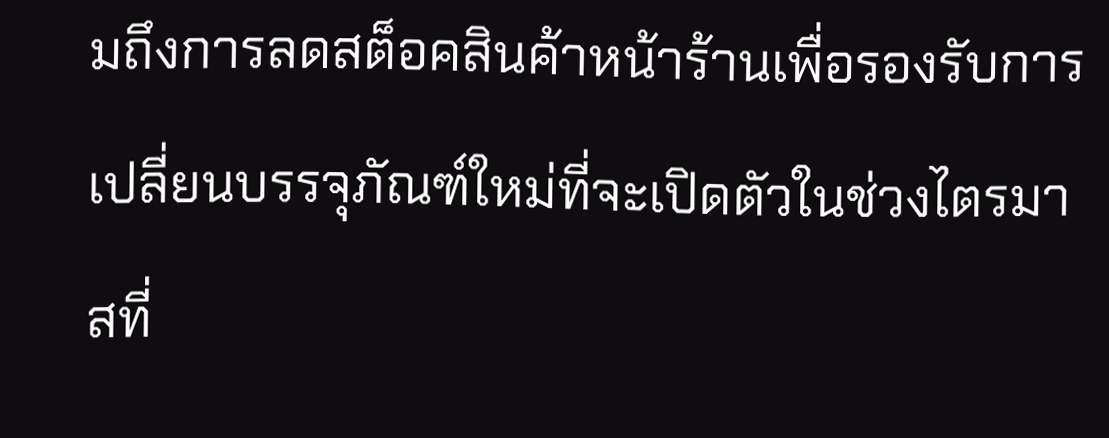มถึงการลดสต็อคสินค้าหน้าร้านเพื่อรองรับการเปลี่ยนบรรจุภัณฑ์ใหม่ที่จะเปิดตัวในช่วงไตรมาสที่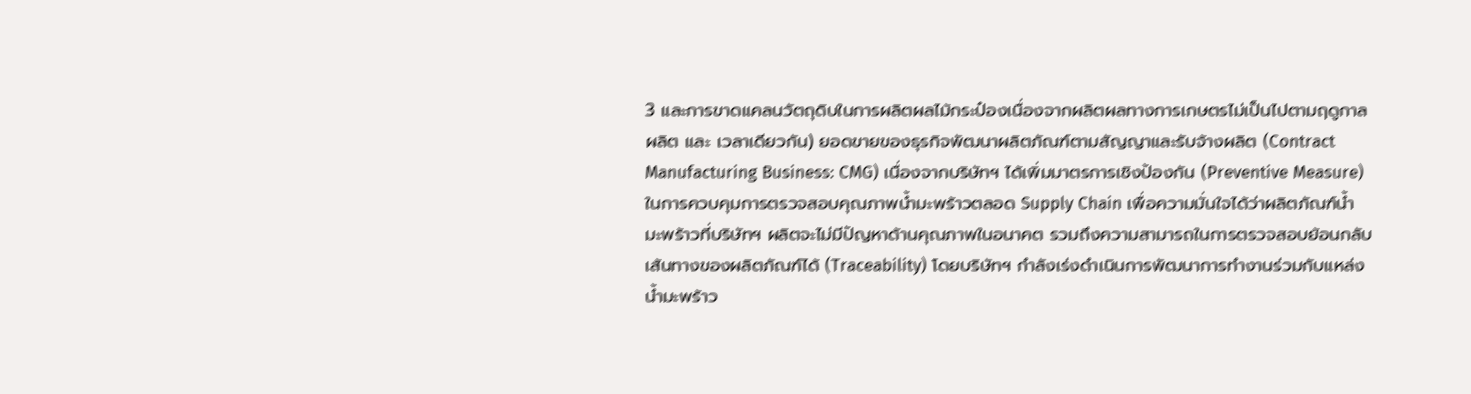3 และการขาดแคลนวัตถุดิบในการผลิตผลไม้กระป๋องเนื่องจากผลิตผลทางการเกษตรไม่เป็นไปตามฤดูกาลผลิต และ เวลาเดียวกัน) ยอดขายของธุรกิจพัฒนาผลิตภัณฑ์ตามสัญญาและรับจ้างผลิต (Contract Manufacturing Business: CMG) เนื่องจากบริษัทฯ ได้เพิ่มมาตรการเชิงป้องกัน (Preventive Measure) ในการควบคุมการตรวจสอบคุณภาพน้ำมะพร้าวตลอด Supply Chain เพื่อความมั่นใจได้ว่าผลิตภัณฑ์น้ำมะพร้าวที่บริษัทฯ ผลิตจะไม่มีปัญหาด้านคุณภาพในอนาคต รวมถึงความสามารถในการตรวจสอบย้อนกลับเส้นทางของผลิตภัณฑ์ได้ (Traceability) โดยบริษัทฯ กำลังเร่งดำเนินการพัฒนาการทำงานร่วมกับแหล่งน้ำมะพร้าว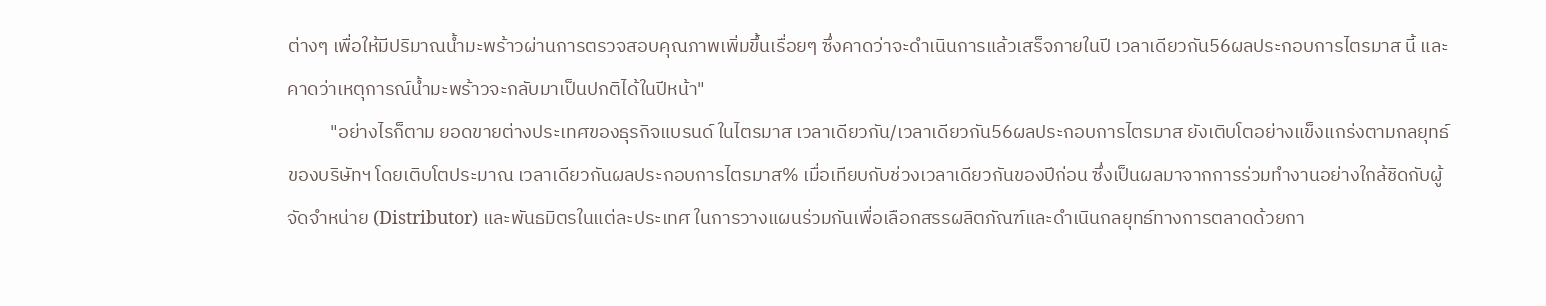ต่างๆ เพื่อให้มีปริมาณน้ำมะพร้าวผ่านการตรวจสอบคุณภาพเพิ่มขึ้นเรื่อยๆ ซึ่งคาดว่าจะดำเนินการแล้วเสร็จภายในปี เวลาเดียวกัน56ผลประกอบการไตรมาส นี้ และคาดว่าเหตุการณ์น้ำมะพร้าวจะกลับมาเป็นปกติได้ในปีหน้า"
          "อย่างไรก็ตาม ยอดขายต่างประเทศของธุรกิจแบรนด์ ในไตรมาส เวลาเดียวกัน/เวลาเดียวกัน56ผลประกอบการไตรมาส ยังเติบโตอย่างแข็งแกร่งตามกลยุทธ์ของบริษัทฯ โดยเติบโตประมาณ เวลาเดียวกันผลประกอบการไตรมาส% เมื่อเทียบกับช่วงเวลาเดียวกันของปีก่อน ซึ่งเป็นผลมาจากการร่วมทำงานอย่างใกล้ชิดกับผู้จัดจำหน่าย (Distributor) และพันธมิตรในแต่ละประเทศ ในการวางแผนร่วมกันเพื่อเลือกสรรผลิตภัณฑ์และดำเนินกลยุทธ์ทางการตลาดด้วยกา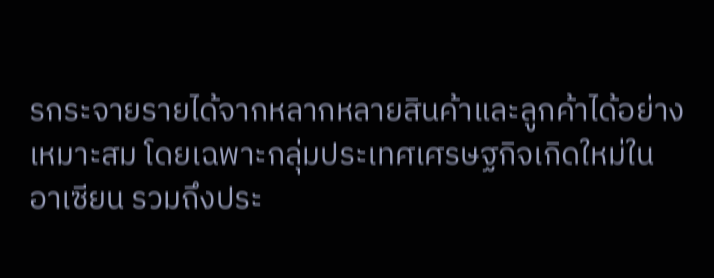รกระจายรายได้จากหลากหลายสินค้าและลูกค้าได้อย่างเหมาะสม โดยเฉพาะกลุ่มประเทศเศรษฐกิจเกิดใหม่ในอาเซียน รวมถึงประ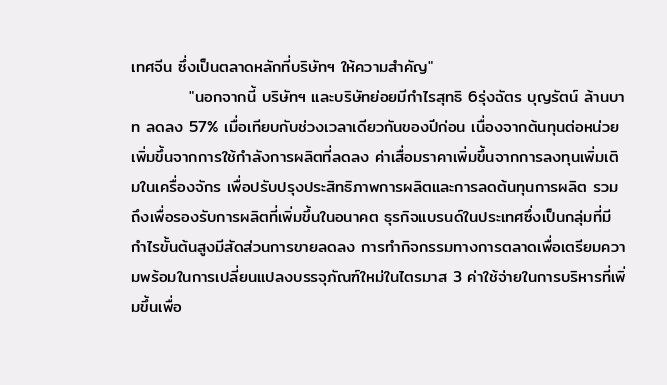เทศจีน ซึ่งเป็นตลาดหลักที่บริษัทฯ ให้ความสำคัญ"
          "นอกจากนี้ บริษัทฯ และบริษัทย่อยมีกำไรสุทธิ 6รุ่งฉัตร บุญรัตน์ ล้านบาท ลดลง 57% เมื่อเทียบกับช่วงเวลาเดียวกันของปีก่อน เนื่องจากต้นทุนต่อหน่วยเพิ่มขึ้นจากการใช้กำลังการผลิตที่ลดลง ค่าเสื่อมราคาเพิ่มขึ้นจากการลงทุนเพิ่มเติมในเครื่องจักร เพื่อปรับปรุงประสิทธิภาพการผลิตและการลดต้นทุนการผลิต รวมถึงเพื่อรองรับการผลิตที่เพิ่มขึ้นในอนาคต ธุรกิจแบรนด์ในประเทศซึ่งเป็นกลุ่มที่มีกำไรขั้นต้นสูงมีสัดส่วนการขายลดลง การทำกิจกรรมทางการตลาดเพื่อเตรียมความพร้อมในการเปลี่ยนแปลงบรรจุภัณฑ์ใหม่ในไตรมาส 3 ค่าใช้จ่ายในการบริหารที่เพิ่มขึ้นเพื่อ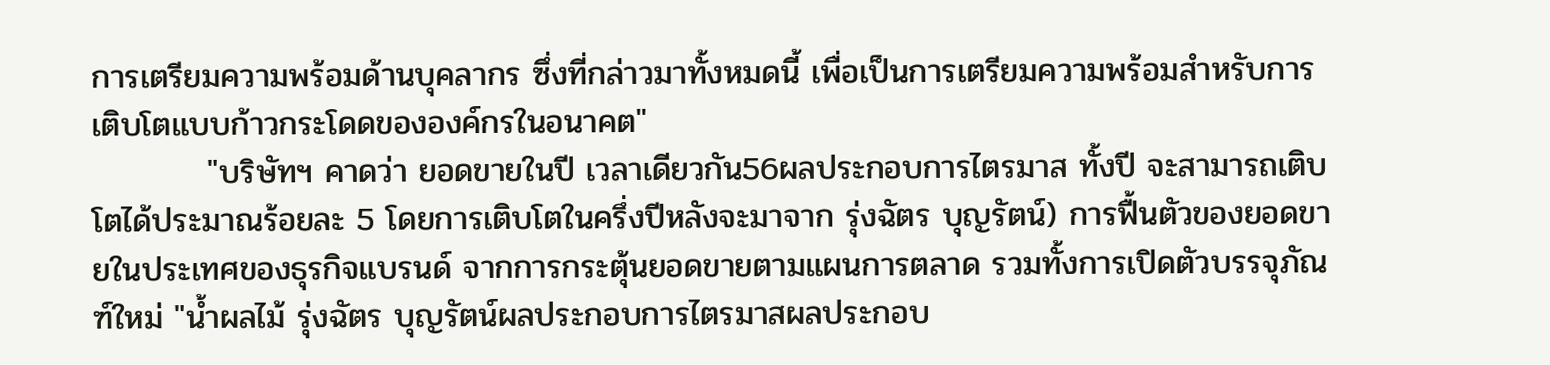การเตรียมความพร้อมด้านบุคลากร ซึ่งที่กล่าวมาทั้งหมดนี้ เพื่อเป็นการเตรียมความพร้อมสำหรับการเติบโตแบบก้าวกระโดดขององค์กรในอนาคต"
          "บริษัทฯ คาดว่า ยอดขายในปี เวลาเดียวกัน56ผลประกอบการไตรมาส ทั้งปี จะสามารถเติบโตได้ประมาณร้อยละ 5 โดยการเติบโตในครึ่งปีหลังจะมาจาก รุ่งฉัตร บุญรัตน์) การฟื้นตัวของยอดขายในประเทศของธุรกิจแบรนด์ จากการกระตุ้นยอดขายตามแผนการตลาด รวมทั้งการเปิดตัวบรรจุภัณฑ์ใหม่ "น้ำผลไม้ รุ่งฉัตร บุญรัตน์ผลประกอบการไตรมาสผลประกอบ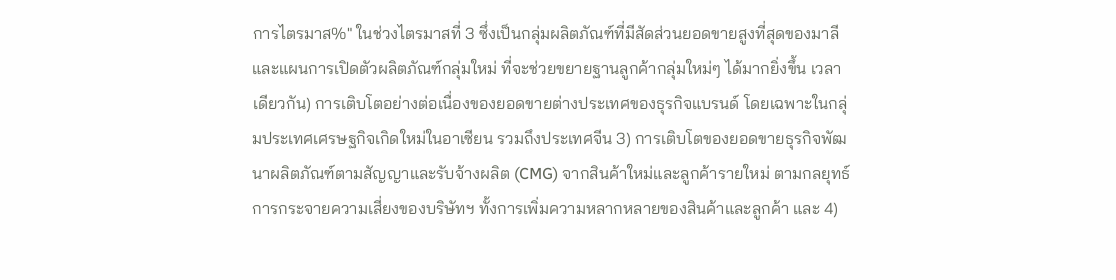การไตรมาส%" ในช่วงไตรมาสที่ 3 ซึ่งเป็นกลุ่มผลิตภัณฑ์ที่มีสัดส่วนยอดขายสูงที่สุดของมาลี และแผนการเปิดตัวผลิตภัณฑ์กลุ่มใหม่ ที่จะช่วยขยายฐานลูกค้ากลุ่มใหม่ๆ ได้มากยิ่งขึ้น เวลาเดียวกัน) การเติบโตอย่างต่อเนื่องของยอดขายต่างประเทศของธุรกิจแบรนด์ โดยเฉพาะในกลุ่มประเทศเศรษฐกิจเกิดใหม่ในอาเซียน รวมถึงประเทศจีน 3) การเติบโตของยอดขายธุรกิจพัฒนาผลิตภัณฑ์ตามสัญญาและรับจ้างผลิต (CMG) จากสินค้าใหม่และลูกค้ารายใหม่ ตามกลยุทธ์การกระจายความเสี่ยงของบริษัทฯ ทั้งการเพิ่มความหลากหลายของสินค้าและลูกค้า และ 4)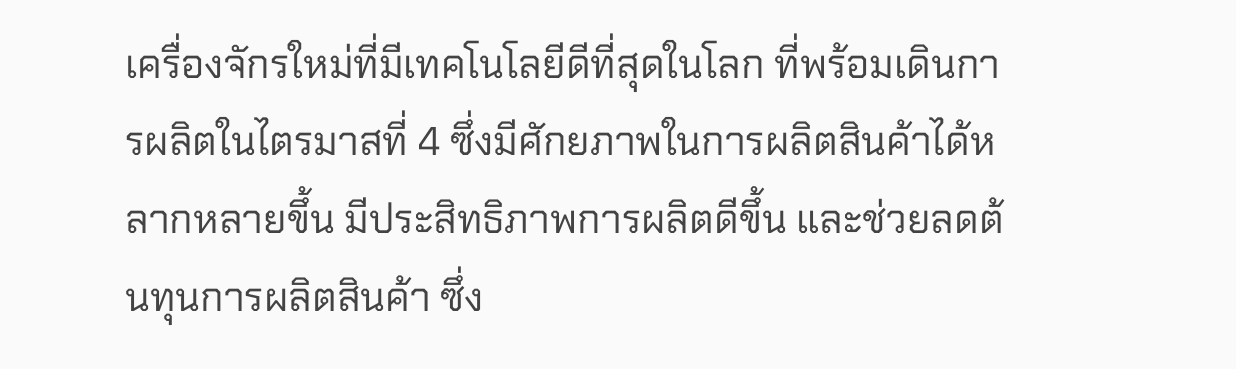เครื่องจักรใหม่ที่มีเทคโนโลยีดีที่สุดในโลก ที่พร้อมเดินการผลิตในไตรมาสที่ 4 ซึ่งมีศักยภาพในการผลิตสินค้าได้หลากหลายขึ้น มีประสิทธิภาพการผลิตดีขึ้น และช่วยลดต้นทุนการผลิตสินค้า ซึ่ง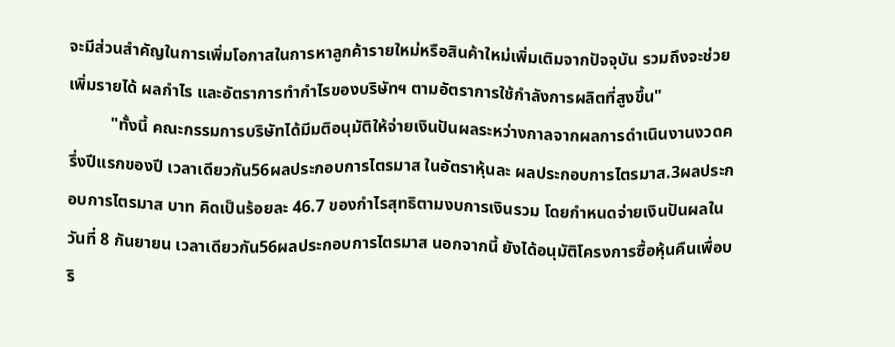จะมีส่วนสำคัญในการเพิ่มโอกาสในการหาลูกค้ารายใหม่หรือสินค้าใหม่เพิ่มเติมจากปัจจุบัน รวมถึงจะช่วยเพิ่มรายได้ ผลกำไร และอัตราการทำกำไรของบริษัทฯ ตามอัตราการใช้กำลังการผลิตที่สูงขึ้น"
          "ทั้งนี้ คณะกรรมการบริษัทได้มีมติอนุมัติให้จ่ายเงินปันผลระหว่างกาลจากผลการดำเนินงานงวดครึ่งปีแรกของปี เวลาเดียวกัน56ผลประกอบการไตรมาส ในอัตราหุ้นละ ผลประกอบการไตรมาส.3ผลประกอบการไตรมาส บาท คิดเป็นร้อยละ 46.7 ของกำไรสุทธิตามงบการเงินรวม โดยกำหนดจ่ายเงินปันผลในวันที่ 8 กันยายน เวลาเดียวกัน56ผลประกอบการไตรมาส นอกจากนี้ ยังได้อนุมัติโครงการซื้อหุ้นคืนเพื่อบริ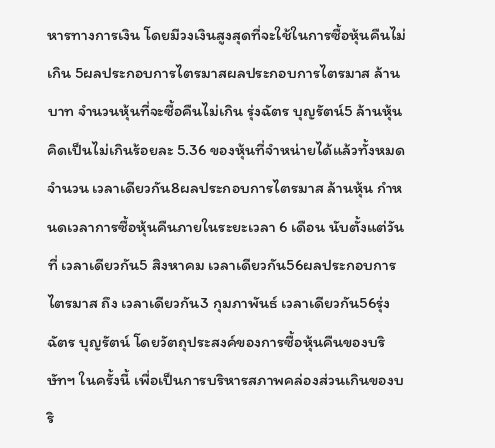หารทางการเงิน โดยมีวงเงินสูงสุดที่จะใช้ในการซื้อหุ้นคืนไม่เกิน 5ผลประกอบการไตรมาสผลประกอบการไตรมาส ล้านบาท จำนวนหุ้นที่จะซื้อคืนไม่เกิน รุ่งฉัตร บุญรัตน์5 ล้านหุ้น คิดเป็นไม่เกินร้อยละ 5.36 ของหุ้นที่จำหน่ายได้แล้วทั้งหมดจำนวน เวลาเดียวกัน8ผลประกอบการไตรมาส ล้านหุ้น กำหนดเวลาการซื้อหุ้นคืนภายในระยะเวลา 6 เดือน นับตั้งแต่วันที่ เวลาเดียวกัน5 สิงหาคม เวลาเดียวกัน56ผลประกอบการไตรมาส ถึง เวลาเดียวกัน3 กุมภาพันธ์ เวลาเดียวกัน56รุ่งฉัตร บุญรัตน์ โดยวัตถุประสงค์ของการซื้อหุ้นคืนของบริษัทฯ ในครั้งนี้ เพื่อเป็นการบริหารสภาพคล่องส่วนเกินของบริ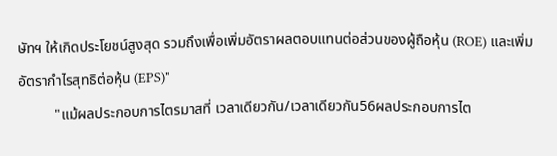ษัทฯ ให้เกิดประโยชน์สูงสุด รวมถึงเพื่อเพิ่มอัตราผลตอบแทนต่อส่วนของผู้ถือหุ้น (ROE) และเพิ่มอัตรากำไรสุทธิต่อหุ้น (EPS)"
          "แม้ผลประกอบการไตรมาสที่ เวลาเดียวกัน/เวลาเดียวกัน56ผลประกอบการไต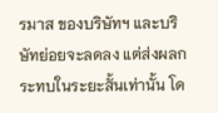รมาส ของบริษัทฯ และบริษัทย่อยจะลดลง แต่ส่งผลกระทบในระยะสั้นเท่านั้น โด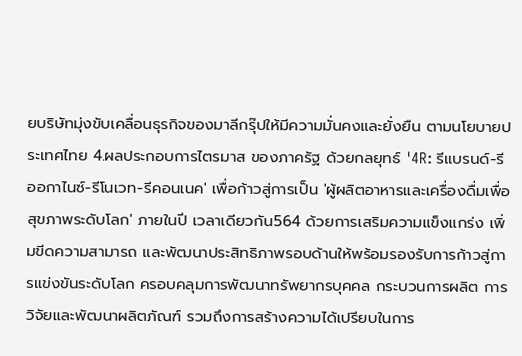ยบริษัทมุ่งขับเคลื่อนธุรกิจของมาลีกรุ๊ปให้มีความมั่นคงและยั่งยืน ตามนโยบายประเทศไทย 4.ผลประกอบการไตรมาส ของภาครัฐ ด้วยกลยุทธ์ '4R: รีแบรนด์-รีออกาไนซ์-รีโนเวท-รีคอนเนค' เพื่อก้าวสู่การเป็น 'ผู้ผลิตอาหารและเครื่องดื่มเพื่อสุขภาพระดับโลก' ภายในปี เวลาเดียวกัน564 ด้วยการเสริมความแข็งแกร่ง เพิ่มขีดความสามารถ และพัฒนาประสิทธิภาพรอบด้านให้พร้อมรองรับการก้าวสู่การแข่งขันระดับโลก ครอบคลุมการพัฒนาทรัพยากรบุคคล กระบวนการผลิต การวิจัยและพัฒนาผลิตภัณฑ์ รวมถึงการสร้างความได้เปรียบในการ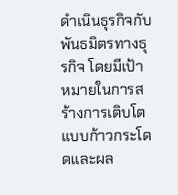ดำเนินธุรกิจกับพันธมิตรทางธุรกิจ โดยมีเป้าหมายในการสร้างการเติบโตแบบก้าวกระโดดและผล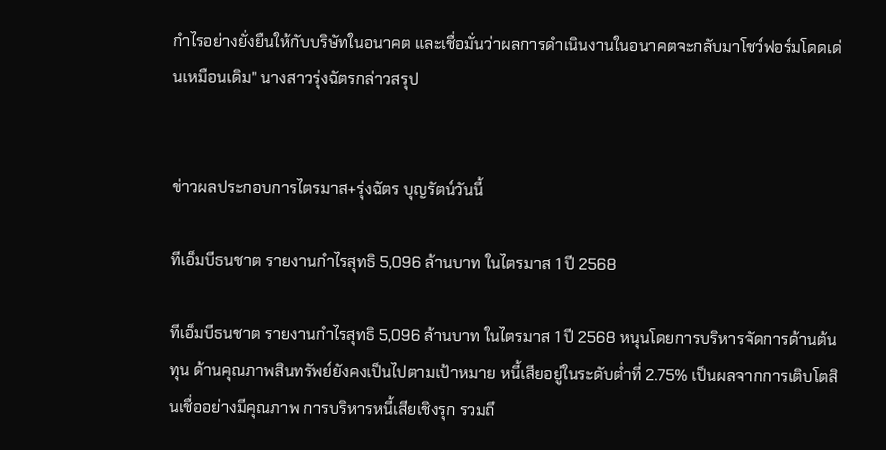กำไรอย่างยั่งยืนให้กับบริษัทในอนาคต และเชื่อมั่นว่าผลการดำเนินงานในอนาคตจะกลับมาโชว์ฟอร์มโดดเด่นเหมือนเดิม" นางสาวรุ่งฉัตรกล่าวสรุป


ข่าวผลประกอบการไตรมาส+รุ่งฉัตร บุญรัตน์วันนี้

ทีเอ็มบีธนชาต รายงานกำไรสุทธิ 5,096 ล้านบาท ในไตรมาส 1 ปี 2568

ทีเอ็มบีธนชาต รายงานกำไรสุทธิ 5,096 ล้านบาท ในไตรมาส 1 ปี 2568 หนุนโดยการบริหารจัดการด้านต้นทุน ด้านคุณภาพสินทรัพย์ยังคงเป็นไปตามเป้าหมาย หนี้เสียอยู่ในระดับต่ำที่ 2.75% เป็นผลจากการเติบโตสินเชื่ออย่างมีคุณภาพ การบริหารหนี้เสียเชิงรุก รวมถึ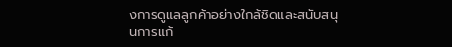งการดูแลลูกค้าอย่างใกล้ชิดและสนับสนุนการแก้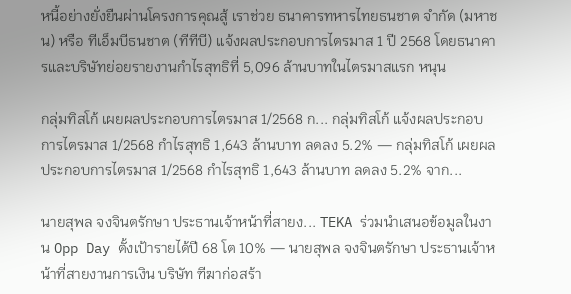หนี้อย่างยั่งยืนผ่านโครงการคุณสู้ เราช่วย ธนาคารทหารไทยธนชาต จำกัด (มหาชน) หรือ ทีเอ็มบีธนชาต (ทีทีบี) แจ้งผลประกอบการไตรมาส 1 ปี 2568 โดยธนาคารและบริษัทย่อยรายงานกำไรสุทธิที่ 5,096 ล้านบาทในไตรมาสแรก หนุน

กลุ่มทิสโก้ เผยผลประกอบการไตรมาส 1/2568 ก... กลุ่มทิสโก้ แจ้งผลประกอบการไตรมาส 1/2568 กำไรสุทธิ 1,643 ล้านบาท ลดลง 5.2% — กลุ่มทิสโก้ เผยผลประกอบการไตรมาส 1/2568 กำไรสุทธิ 1,643 ล้านบาท ลดลง 5.2% จาก...

นายสุพล จงจินตรักษา ประธานเจ้าหน้าที่สายง... TEKA ร่วมนำเสนอข้อมูลในงาน Opp Day ตั้งเป้ารายได้ปี 68 โต 10% — นายสุพล จงจินตรักษา ประธานเจ้าหน้าที่สายงานการเงิน บริษัท ฑีฆาก่อสร้า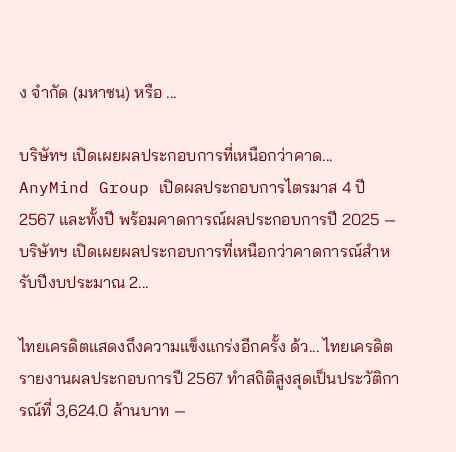ง จำกัด (มหาชน) หรือ ...

บริษัทฯ เปิดเผยผลประกอบการที่เหนือกว่าคาด... AnyMind Group เปิดผลประกอบการไตรมาส 4 ปี 2567 และทั้งปี พร้อมคาดการณ์ผลประกอบการปี 2025 — บริษัทฯ เปิดเผยผลประกอบการที่เหนือกว่าคาดการณ์สำหรับปีงบประมาณ 2...

ไทยเครดิตแสดงถึงความแข็งแกร่งอีกครั้ง ด้ว... ไทยเครดิตรายงานผลประกอบการปี 2567 ทำสถิติสูงสุดเป็นประวัติการณ์ที่ 3,624.0 ล้านบาท —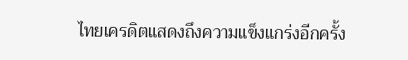ไทยเครดิตแสดงถึงความแข็งแกร่งอีกครั้ง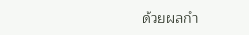ด้วยผลกำ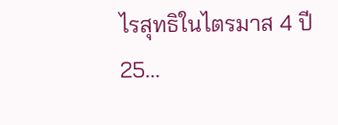ไรสุทธิในไตรมาส 4 ปี 25...